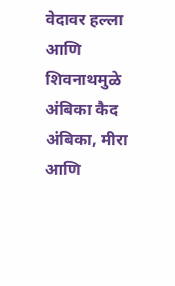वेदावर हल्ला आणि शिवनाथमुळे अंबिका कैद अंबिका, मीरा आणि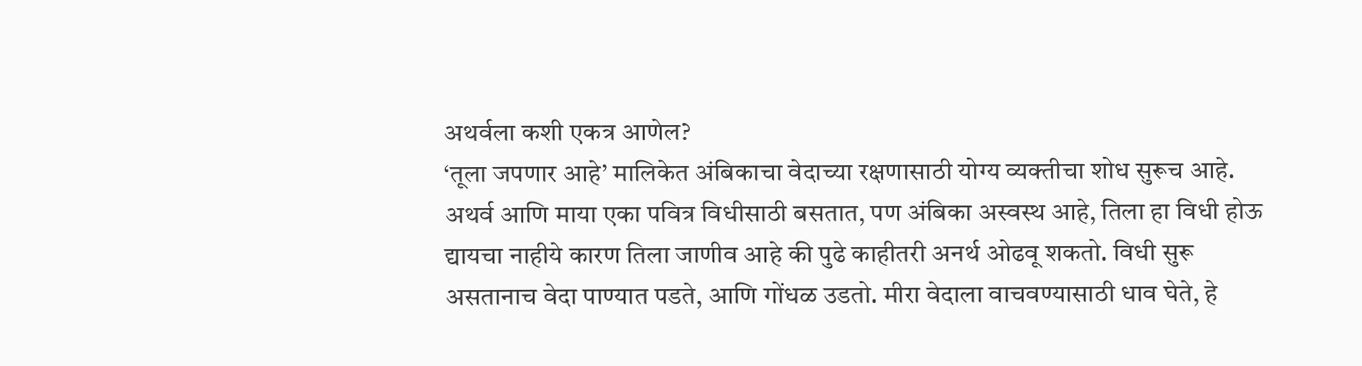अथर्वला कशी एकत्र आणेल?
‘तूला जपणार आहे’ मालिकेत अंबिकाचा वेदाच्या रक्षणासाठी योग्य व्यक्तीचा शोध सुरूच आहे. अथर्व आणि माया एका पवित्र विधीसाठी बसतात, पण अंबिका अस्वस्थ आहे, तिला हा विधी होऊ द्यायचा नाहीये कारण तिला जाणीव आहे की पुढे काहीतरी अनर्थ ओढवू शकतो. विधी सुरू असतानाच वेदा पाण्यात पडते, आणि गोंधळ उडतो. मीरा वेदाला वाचवण्यासाठी धाव घेते, हे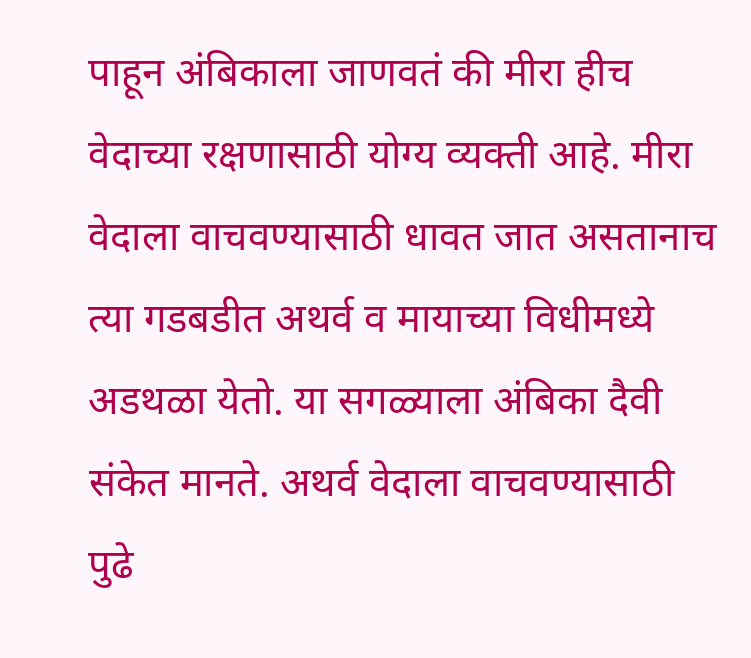पाहून अंबिकाला जाणवतं की मीरा हीच वेदाच्या रक्षणासाठी योग्य व्यक्ती आहे. मीरा वेदाला वाचवण्यासाठी धावत जात असतानाच त्या गडबडीत अथर्व व मायाच्या विधीमध्ये अडथळा येतो. या सगळ्याला अंबिका दैवी संकेत मानते. अथर्व वेदाला वाचवण्यासाठी पुढे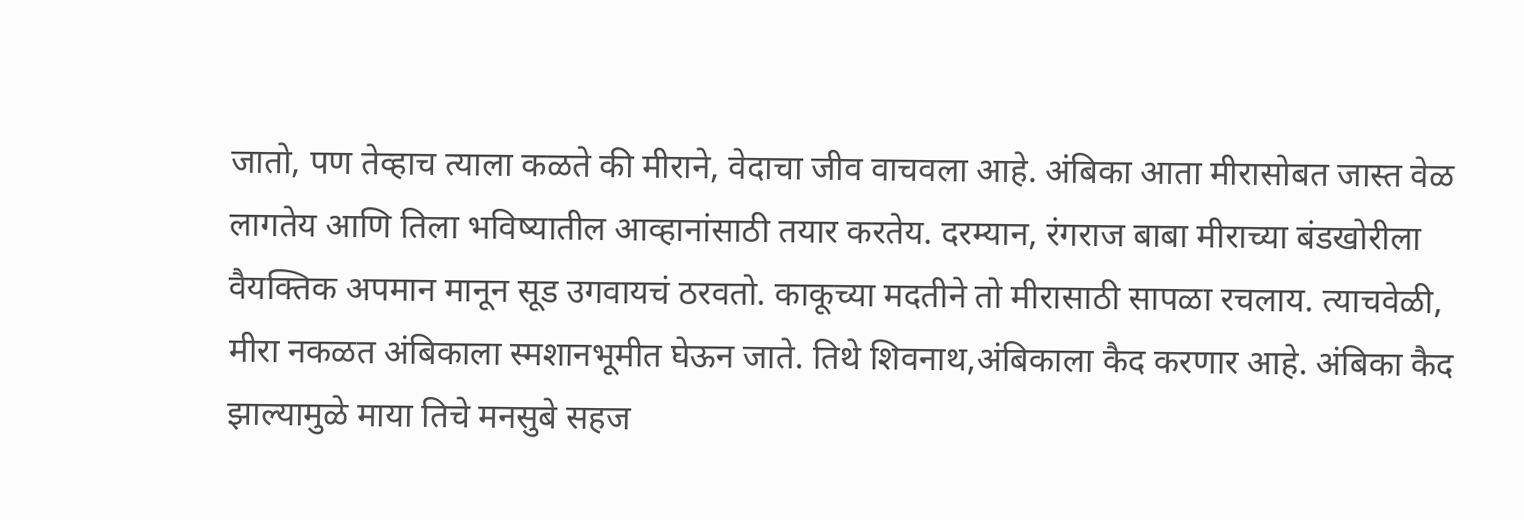जातो, पण तेव्हाच त्याला कळते की मीराने, वेदाचा जीव वाचवला आहे. अंबिका आता मीरासोबत जास्त वेळ लागतेय आणि तिला भविष्यातील आव्हानांसाठी तयार करतेय. दरम्यान, रंगराज बाबा मीराच्या बंडखोरीला वैयक्तिक अपमान मानून सूड उगवायचं ठरवतो. काकूच्या मदतीने तो मीरासाठी सापळा रचलाय. त्याचवेळी, मीरा नकळत अंबिकाला स्मशानभूमीत घेऊन जाते. तिथे शिवनाथ,अंबिकाला कैद करणार आहे. अंबिका कैद झाल्यामुळे माया तिचे मनसुबे सहज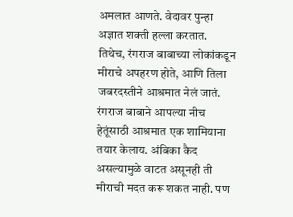अमलात आणते. वेदावर पुन्हा अज्ञात शक्ती हल्ला करतात. तिथेच, रंगराज बाबाच्या लोकांकडून मीराचे अपहरण होते, आणि तिला जबरदस्तीने आश्रमात नेलं जातं. रंगराज बाबाने आपल्या नीच हेतूंसाठी आश्रमात एक शामियाना तयार केलाय. अंबिका कैद असल्यामुळे वाटत असूनही ती मीराची मदत करू शकत नाही. पण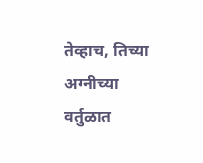तेव्हाच, तिच्या अग्नीच्या वर्तुळात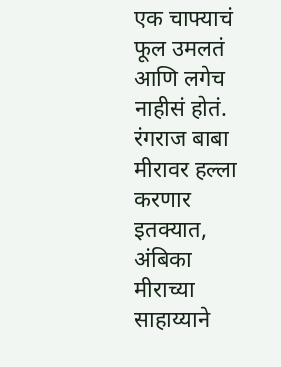एक चाफ्याचं फूल उमलतं आणि लगेच नाहीसं होतं. रंगराज बाबा मीरावर हल्ला करणार इतक्यात, अंबिका मीराच्या साहाय्याने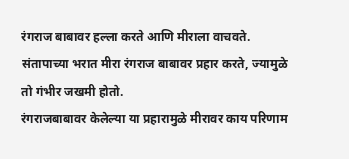रंगराज बाबावर हल्ला करते आणि मीराला वाचवते. संतापाच्या भरात मीरा रंगराज बाबावर प्रहार करते, ज्यामुळे तो गंभीर जखमी होतो.
रंगराजबाबावर केलेल्या या प्रहारामुळे मीरावर काय परिणाम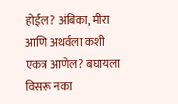होईल? अंबिका, मीरा आणि अथर्वला कशी एकत्र आणेल? बघायला विसरू नका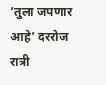‘तुला जपणार आहे’ दररोज रात्री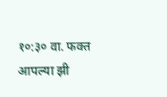१०:३० वा. फक्त आपल्या झी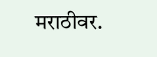मराठीवर.